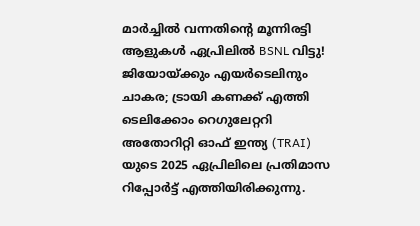മാർച്ചിൽ വന്നതിന്റെ മൂന്നിരട്ടി ആളുകൾ ഏപ്രിലിൽ BSNL വിട്ടു! ജിയോയ്ക്കും എയർടെലിനും ചാകര; ട്രായി കണക്ക് എത്തി
ടെലിക്കോം റെഗുലേറ്ററി അതോറിറ്റി ഓഫ് ഇന്ത്യ (TRAI) യുടെ 2025 ഏപ്രിലിലെ പ്രതിമാസ റിപ്പോർട്ട് എത്തിയിരിക്കുന്നു.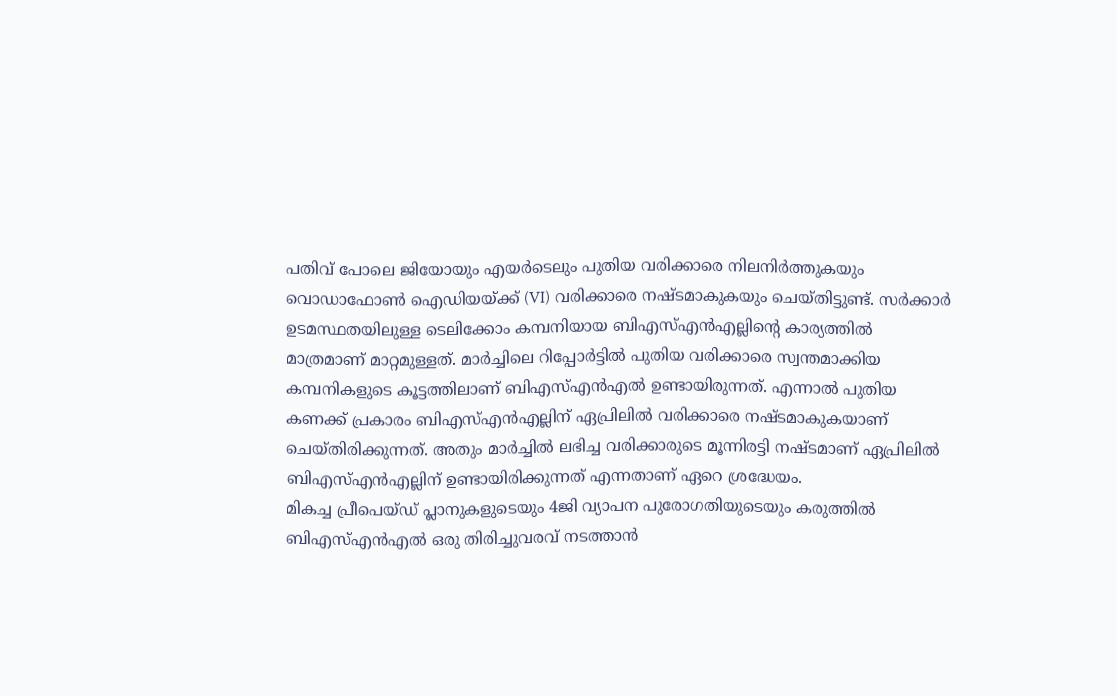പതിവ് പോലെ ജിയോയും എയർടെലും പുതിയ വരിക്കാരെ നിലനിർത്തുകയും വൊഡാഫോൺ ഐഡിയയ്ക്ക് (VI) വരിക്കാരെ നഷ്ടമാകുകയും ചെയ്തിട്ടുണ്ട്. സർക്കാർ ഉടമസ്ഥതയിലുള്ള ടെലിക്കോം കമ്പനിയായ ബിഎസ്എൻഎല്ലിന്റെ കാര്യത്തിൽ മാത്രമാണ് മാറ്റമുള്ളത്. മാർച്ചിലെ റിപ്പോർട്ടിൽ പുതിയ വരിക്കാരെ സ്വന്തമാക്കിയ കമ്പനികളുടെ കൂട്ടത്തിലാണ് ബിഎസ്എൻഎൽ ഉണ്ടായിരുന്നത്. എന്നാൽ പുതിയ കണക്ക് പ്രകാരം ബിഎസ്എൻഎല്ലിന് ഏപ്രിലിൽ വരിക്കാരെ നഷ്ടമാകുകയാണ് ചെയ്തിരിക്കുന്നത്. അതും മാർച്ചിൽ ലഭിച്ച വരിക്കാരുടെ മൂന്നിരട്ടി നഷ്ടമാണ് ഏപ്രിലിൽ ബിഎസ്എൻഎല്ലിന് ഉണ്ടായിരിക്കുന്നത് എന്നതാണ് ഏറെ ശ്രദ്ധേയം.
മികച്ച പ്രീപെയ്ഡ് പ്ലാനുകളുടെയും 4ജി വ്യാപന പുരോഗതിയുടെയും കരുത്തിൽ ബിഎസ്എൻഎൽ ഒരു തിരിച്ചുവരവ് നടത്താൻ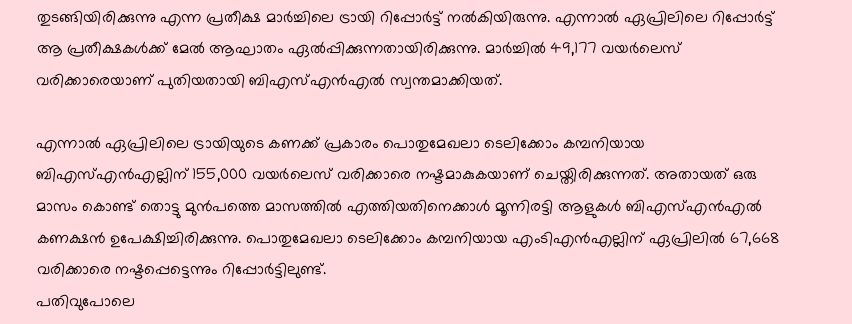തുടങ്ങിയിരിക്കുന്നു എന്ന പ്രതീക്ഷ മാർച്ചിലെ ട്രായി റിപ്പോർട്ട് നൽകിയിരുന്നു. എന്നാൽ ഏപ്രിലിലെ റിപ്പോർട്ട് ആ പ്രതീക്ഷകൾക്ക് മേൽ ആഘാതം ഏൽപ്പിക്കുന്നതായിരിക്കുന്നു. മാർച്ചിൽ 49,177 വയർലെസ് വരിക്കാരെയാണ് പുതിയതായി ബിഎസ്എൻഎൽ സ്വന്തമാക്കിയത്.

എന്നാൽ ഏപ്രിലിലെ ട്രായിയുടെ കണക്ക് പ്രകാരം പൊതുമേഖലാ ടെലിക്കോം കമ്പനിയായ ബിഎസ്എൻഎല്ലിന് 155,000 വയർലെസ് വരിക്കാരെ നഷ്ടമാകുകയാണ് ചെയ്തിരിക്കുന്നത്. അതായത് ഒരു മാസം കൊണ്ട് തൊട്ടു മുൻപത്തെ മാസത്തിൽ എത്തിയതിനെക്കാൾ മൂന്നിരട്ടി ആളുകൾ ബിഎസ്എൻഎൽ കണക്ഷൻ ഉപേക്ഷിച്ചിരിക്കുന്നു. പൊതുമേഖലാ ടെലിക്കോം കമ്പനിയായ എംടിഎൻഎല്ലിന് ഏപ്രിലിൽ 67,668 വരിക്കാരെ നഷ്ടപ്പെട്ടെന്നും റിപ്പോർട്ടിലുണ്ട്.
പതിവുപോലെ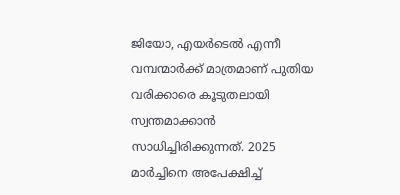ജിയോ, എയർടെൽ എന്നീ വമ്പന്മാർക്ക് മാത്രമാണ് പുതിയ വരിക്കാരെ കൂടുതലായി സ്വന്തമാക്കാൻ സാധിച്ചിരിക്കുന്നത്. 2025 മാർച്ചിനെ അപേക്ഷിച്ച്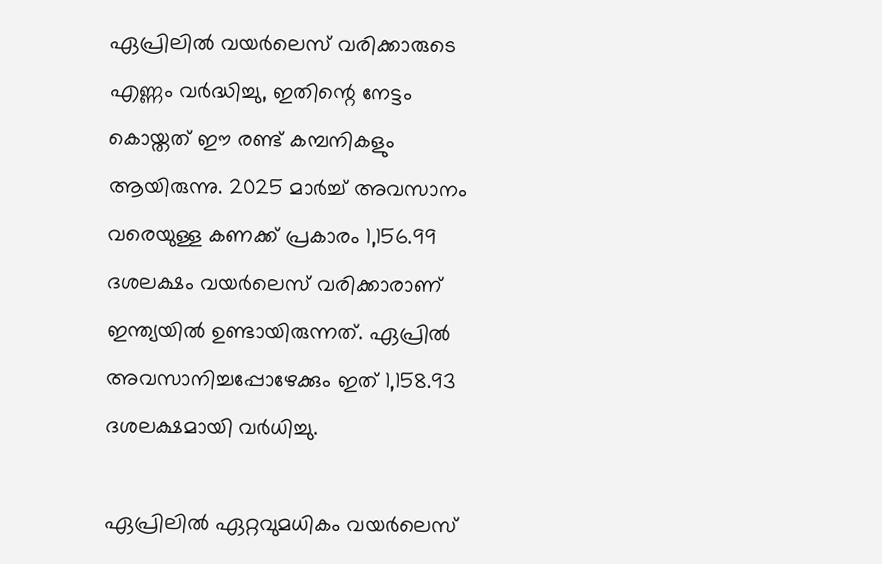ഏപ്രിലിൽ വയർലെസ് വരിക്കാരുടെ എണ്ണം വർദ്ധിച്ചു, ഇതിന്റെ നേട്ടം കൊയ്തത് ഈ രണ്ട് കമ്പനികളും ആയിരുന്നു. 2025 മാർച്ച് അവസാനം വരെയുള്ള കണക്ക് പ്രകാരം 1,156.99 ദശലക്ഷം വയർലെസ് വരിക്കാരാണ് ഇന്ത്യയിൽ ഉണ്ടായിരുന്നത്. ഏപ്രിൽ അവസാനിച്ചപ്പോഴേക്കും ഇത് 1,158.93 ദശലക്ഷമായി വർധിച്ചു.

ഏപ്രിലിൽ ഏറ്റവുമധികം വയർലെസ്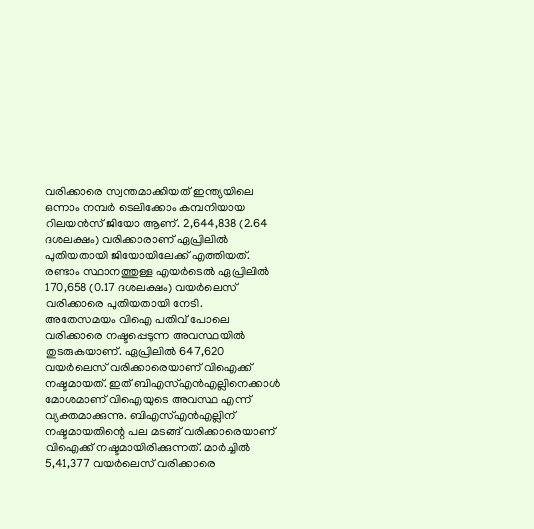വരിക്കാരെ സ്വന്തമാക്കിയത് ഇന്ത്യയിലെ ഒന്നാം നമ്പർ ടെലിക്കോം കമ്പനിയായ റിലയൻസ് ജിയോ ആണ്. 2,644,838 (2.64 ദശലക്ഷം) വരിക്കാരാണ് ഏപ്രിലിൽ പുതിയതായി ജിയോയിലേക്ക് എത്തിയത്. രണ്ടാം സ്ഥാനത്തുള്ള എയർടെൽ ഏപ്രിലിൽ 170,658 (0.17 ദശലക്ഷം) വയർലെസ് വരിക്കാരെ പുതിയതായി നേടി.
അതേസമയം വിഐ പതിവ് പോലെ വരിക്കാരെ നഷ്ടപ്പെടുന്ന അവസ്ഥയിൽ തുടരുകയാണ്. ഏപ്രിലിൽ 647,620 വയർലെസ് വരിക്കാരെയാണ് വിഐക്ക് നഷ്ടമായത്. ഇത് ബിഎസ്എൻഎല്ലിനെക്കാൾ മോശമാണ് വിഐയുടെ അവസ്ഥ എന്ന് വ്യക്തമാക്കുന്നു. ബിഎസ്എൻഎല്ലിന് നഷ്ടമായതിന്റെ പല മടങ്ങ് വരിക്കാരെയാണ് വിഐക്ക് നഷ്ടമായിരിക്കുന്നത്. മാർച്ചിൽ 5,41,377 വയർലെസ് വരിക്കാരെ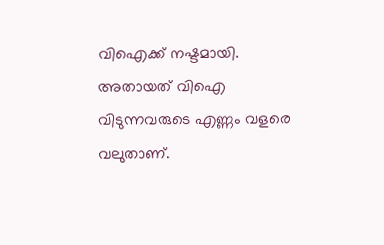വിഐക്ക് നഷ്ടമായി. അതായത് വിഐ വിടുന്നവരുടെ എണ്ണം വളരെ വലുതാണ്.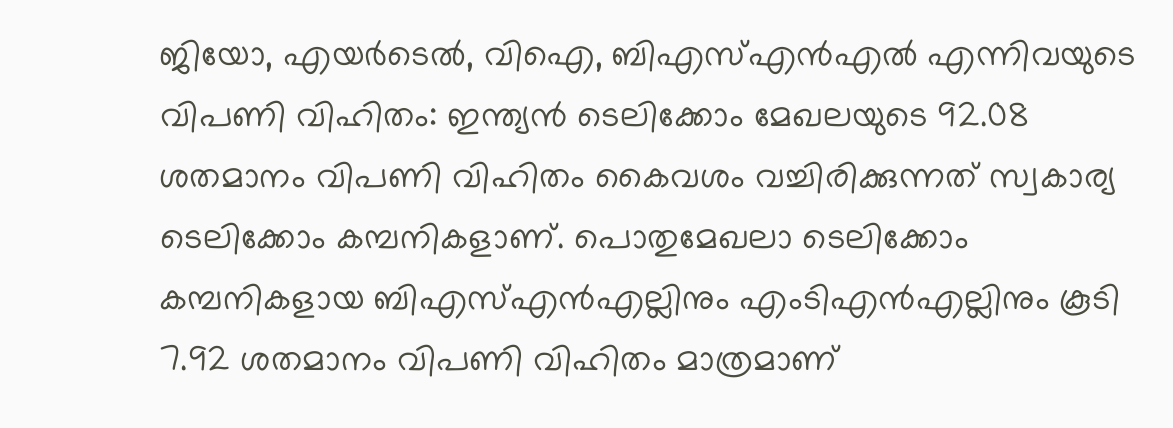ജിയോ, എയർടെൽ, വിഐ, ബിഎസ്എൻഎൽ എന്നിവയുടെ വിപണി വിഹിതം: ഇന്ത്യൻ ടെലിക്കോം മേഖലയുടെ 92.08 ശതമാനം വിപണി വിഹിതം കൈവശം വച്ചിരിക്കുന്നത് സ്വകാര്യ ടെലിക്കോം കമ്പനികളാണ്. പൊതുമേഖലാ ടെലിക്കോം കമ്പനികളായ ബിഎസ്എൻഎല്ലിനും എംടിഎൻഎല്ലിനും കൂടി 7.92 ശതമാനം വിപണി വിഹിതം മാത്രമാണ്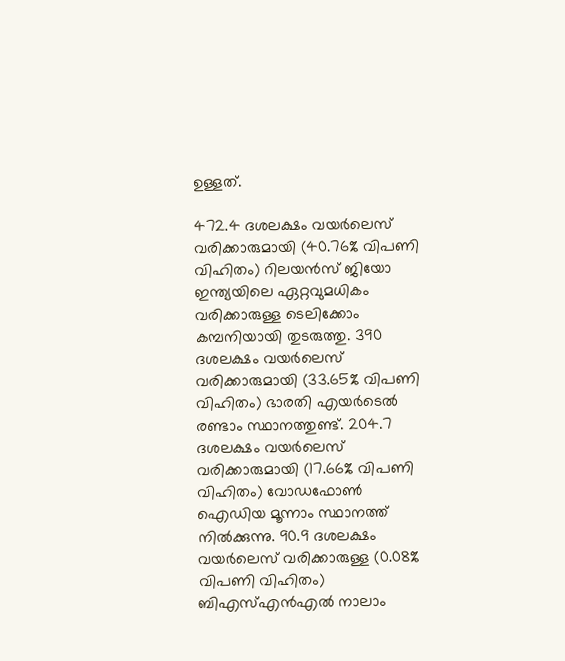ഉള്ളത്.

472.4 ദശലക്ഷം വയർലെസ് വരിക്കാരുമായി (40.76% വിപണി വിഹിതം) റിലയൻസ് ജിയോ ഇന്ത്യയിലെ ഏറ്റവുമധികം വരിക്കാരുള്ള ടെലിക്കോം കമ്പനിയായി തുടരുത്തു. 390 ദശലക്ഷം വയർലെസ് വരിക്കാരുമായി (33.65% വിപണി വിഹിതം) ഭാരതി എയർടെൽ രണ്ടാം സ്ഥാനത്തുണ്ട്. 204.7 ദശലക്ഷം വയർലെസ് വരിക്കാരുമായി (17.66% വിപണി വിഹിതം) വോഡഫോൺ ഐഡിയ മൂന്നാം സ്ഥാനത്ത് നിൽക്കുന്നു. 90.9 ദശലക്ഷം വയർലെസ് വരിക്കാരുള്ള (0.08% വിപണി വിഹിതം) ബിഎസ്എൻഎൽ നാലാം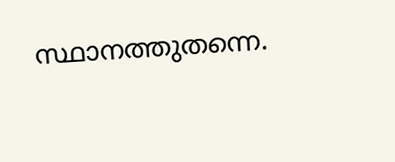സ്ഥാനത്തുതന്നെ.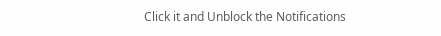Click it and Unblock the Notifications